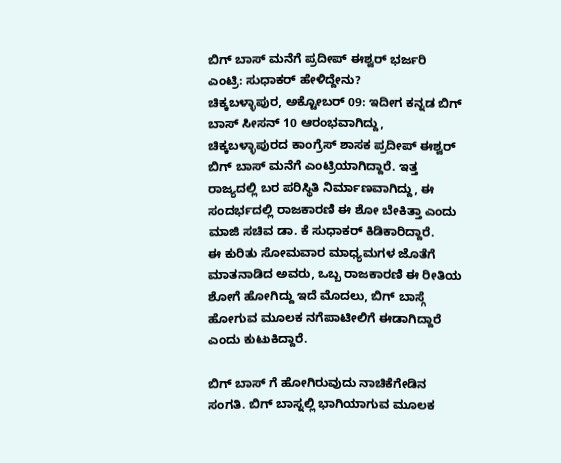ಬಿಗ್ ಬಾಸ್ ಮನೆಗೆ ಪ್ರದೀಪ್ ಈಶ್ವರ್ ಭರ್ಜರಿ ಎಂಟ್ರಿ: ಸುಧಾಕರ್ ಹೇಳಿದ್ದೇನು?
ಚಿಕ್ಕಬಳ್ಳಾಪುರ, ಅಕ್ಟೋಬರ್ 09: ಇದೀಗ ಕನ್ನಡ ಬಿಗ್ ಬಾಸ್ ಸೀಸನ್ 10 ಆರಂಭವಾಗಿದ್ದು, ಚಿಕ್ಕಬಳ್ಳಾಪುರದ ಕಾಂಗ್ರೆಸ್ ಶಾಸಕ ಪ್ರದೀಪ್ ಈಶ್ವರ್ ಬಿಗ್ ಬಾಸ್ ಮನೆಗೆ ಎಂಟ್ರಿಯಾಗಿದ್ದಾರೆ. ಇತ್ತ ರಾಜ್ಯದಲ್ಲಿ ಬರ ಪರಿಸ್ಥಿತಿ ನಿರ್ಮಾಣವಾಗಿದ್ದು, ಈ ಸಂದರ್ಭದಲ್ಲಿ ರಾಜಕಾರಣಿ ಈ ಶೋ ಬೇಕಿತ್ತಾ ಎಂದು ಮಾಜಿ ಸಚಿವ ಡಾ. ಕೆ ಸುಧಾಕರ್ ಕಿಡಿಕಾರಿದ್ದಾರೆ.
ಈ ಕುರಿತು ಸೋಮವಾರ ಮಾಧ್ಯಮಗಳ ಜೊತೆಗೆ ಮಾತನಾಡಿದ ಅವರು, ಒಬ್ಬ ರಾಜಕಾರಣಿ ಈ ರೀತಿಯ ಶೋಗೆ ಹೋಗಿದ್ದು ಇದೆ ಮೊದಲು, ಬಿಗ್ ಬಾಸ್ಗೆ ಹೋಗುವ ಮೂಲಕ ನಗೆಪಾಟೀಲಿಗೆ ಈಡಾಗಿದ್ದಾರೆ ಎಂದು ಕುಟುಕಿದ್ದಾರೆ.

ಬಿಗ್ ಬಾಸ್ ಗೆ ಹೋಗಿರುವುದು ನಾಚಿಕೆಗೇಡಿನ ಸಂಗತಿ. ಬಿಗ್ ಬಾಸ್ನಲ್ಲಿ ಭಾಗಿಯಾಗುವ ಮೂಲಕ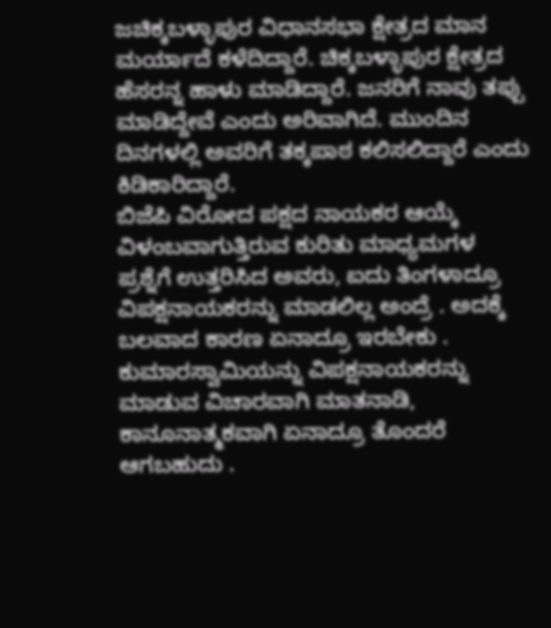ಜಚಿಕ್ಕಬಳ್ಳಾಪುರ ವಿಧಾನಸಭಾ ಕ್ಷೇತ್ರದ ಮಾನ ಮರ್ಯಾದೆ ಕಳೆದಿದ್ದಾರೆ. ಚಿಕ್ಕಬಳ್ಳಾಪುರ ಕ್ಷೇತ್ರದ ಹೆಸರನ್ನ ಹಾಳು ಮಾಡಿದ್ದಾರೆ. ಜನರಿಗೆ ನಾವು ತಪ್ಪು ಮಾಡಿದ್ದೇವೆ ಎಂದು ಅರಿವಾಗಿದೆ. ಮುಂದಿನ ದಿನಗಳಲ್ಲಿ ಅವರಿಗೆ ತಕ್ಕಪಾಠ ಕಲಿಸಲಿದ್ದಾರೆ ಎಂದು ಕಿಡಿಕಾರಿದ್ದಾರೆ.
ಬಿಜೆಪಿ ವಿರೋದ ಪಕ್ಷದ ನಾಯಕರ ಆಯ್ಕೆ ವಿಳಂಬವಾಗುತ್ತಿರುವ ಕುರಿತು ಮಾಧ್ಯಮಗಳ ಪ್ರಶ್ನೆಗೆ ಉತ್ತರಿಸಿದ ಅವರು, ಐದು ತಿಂಗಳಾದ್ರೂ ವಿಪಕ್ಷನಾಯಕರನ್ನು ಮಾಡಲಿಲ್ಲ ಅಂದ್ರೆ . ಅದಕ್ಕೆ ಬಲವಾದ ಕಾರಣ ಏನಾದ್ರೂ ಇರಬೇಕು . ಕುಮಾರಸ್ವಾಮಿಯನ್ನು ವಿಪಕ್ಷನಾಯಕರನ್ನು ಮಾಡುವ ವಿಚಾರವಾಗಿ ಮಾತನಾಡಿ, ಕಾನೂನಾತ್ಮಕವಾಗಿ ಏನಾದ್ರೂ ತೊಂದರೆ ಆಗಬಹುದು .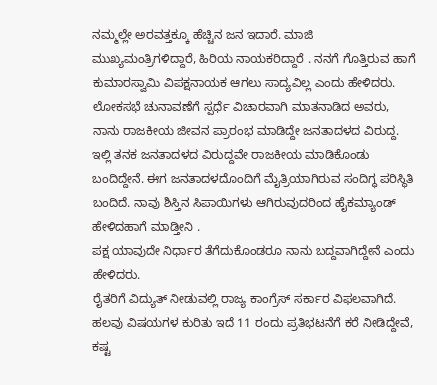ನಮ್ಮಲ್ಲೇ ಅರವತ್ತಕ್ಕೂ ಹೆಚ್ಚಿನ ಜನ ಇದಾರೆ. ಮಾಜಿ ಮುಖ್ಯಮಂತ್ರಿಗಳಿದ್ದಾರೆ, ಹಿರಿಯ ನಾಯಕರಿದ್ದಾರೆ . ನನಗೆ ಗೊತ್ತಿರುವ ಹಾಗೆ ಕುಮಾರಸ್ವಾಮಿ ವಿಪಕ್ಷನಾಯಕ ಆಗಲು ಸಾದ್ಯವಿಲ್ಲ ಎಂದು ಹೇಳಿದರು.
ಲೋಕಸಭೆ ಚುನಾವಣೆಗೆ ಸ್ಪರ್ಧೆ ವಿಚಾರವಾಗಿ ಮಾತನಾಡಿದ ಅವರು, ನಾನು ರಾಜಕೀಯ ಜೀವನ ಪ್ರಾರಂಭ ಮಾಡಿದ್ದೇ ಜನತಾದಳದ ವಿರುದ್ದ. ಇಲ್ಲಿ ತನಕ ಜನತಾದಳದ ವಿರುದ್ದವೇ ರಾಜಕೀಯ ಮಾಡಿಕೊಂಡು ಬಂದಿದ್ದೇನೆ. ಈಗ ಜನತಾದಳದೊಂದಿಗೆ ಮೈತ್ರಿಯಾಗಿರುವ ಸಂದಿಗ್ಧ ಪರಿಸ್ಥಿತಿ ಬಂದಿದೆ. ನಾವು ಶಿಸ್ತಿನ ಸಿಪಾಯಿಗಳು ಆಗಿರುವುದರಿಂದ ಹೈಕಮ್ಯಾಂಡ್ ಹೇಳಿದಹಾಗೆ ಮಾಡ್ತೀನಿ .
ಪಕ್ಷ ಯಾವುದೇ ನಿರ್ಧಾರ ತೆಗೆದುಕೊಂಡರೂ ನಾನು ಬದ್ದವಾಗಿದ್ದೇನೆ ಎಂದು ಹೇಳಿದರು.
ರೈತರಿಗೆ ವಿದ್ಯುತ್ ನೀಡುವಲ್ಲಿ ರಾಜ್ಯ ಕಾಂಗ್ರೆಸ್ ಸರ್ಕಾರ ವಿಫಲವಾಗಿದೆ. ಹಲವು ವಿಷಯಗಳ ಕುರಿತು ಇದೆ 11 ರಂದು ಪ್ರತಿಭಟನೆಗೆ ಕರೆ ನೀಡಿದ್ದೇವೆ, ಕಷ್ಟ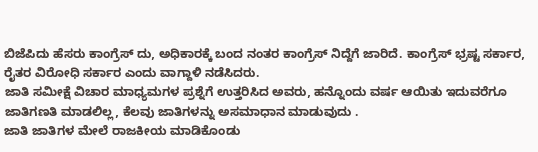ಬಿಜೆಪಿದು ಹೆಸರು ಕಾಂಗ್ರೆಸ್ ದು, ಅಧಿಕಾರಕ್ಕೆ ಬಂದ ನಂತರ ಕಾಂಗ್ರೆಸ್ ನಿದ್ದೆಗೆ ಜಾರಿದೆ. ಕಾಂಗ್ರೆಸ್ ಭ್ರಷ್ಟ ಸರ್ಕಾರ, ರೈತರ ವಿರೋಧಿ ಸರ್ಕಾರ ಎಂದು ವಾಗ್ದಾಳಿ ನಡೆಸಿದರು.
ಜಾತಿ ಸಮೀಕ್ಷೆ ವಿಚಾರ ಮಾಧ್ಯಮಗಳ ಪ್ರಶ್ನೆಗೆ ಉತ್ತರಿಸಿದ ಅವರು, ಹನ್ನೊಂದು ವರ್ಷ ಆಯಿತು ಇದುವರೆಗೂ ಜಾತಿಗಣತಿ ಮಾಡಲಿಲ್ಲ, ಕೆಲವು ಜಾತಿಗಳನ್ನು ಅಸಮಾಧಾನ ಮಾಡುವುದು .
ಜಾತಿ ಜಾತಿಗಳ ಮೇಲೆ ರಾಜಕೀಯ ಮಾಡಿಕೊಂಡು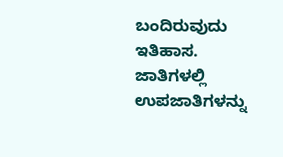ಬಂದಿರುವುದು ಇತಿಹಾಸ. ಜಾತಿಗಳಲ್ಲಿ ಉಪಜಾತಿಗಳನ್ನು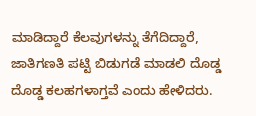ಮಾಡಿದ್ದಾರೆ ಕೆಲವುಗಳನ್ನು ತೆಗೆದಿದ್ದಾರೆ, ಜಾತಿಗಣತಿ ಪಟ್ಟಿ ಬಿಡುಗಡೆ ಮಾಡಲಿ ದೊಡ್ಡ ದೊಡ್ಡ ಕಲಹಗಳಾಗ್ತವೆ ಎಂದು ಹೇಳಿದರು.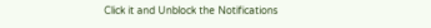Click it and Unblock the Notifications